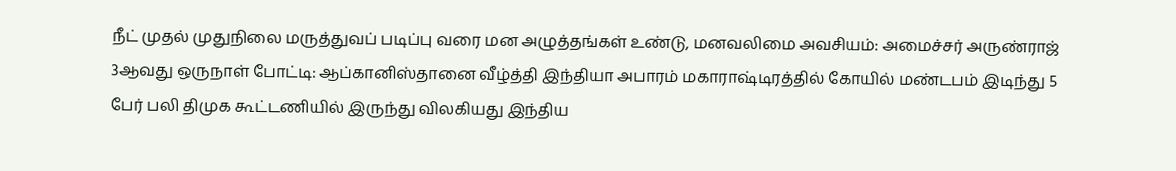நீட் முதல் முதுநிலை மருத்துவப் படிப்பு வரை மன அழுத்தங்கள் உண்டு, மனவலிமை அவசியம்: அமைச்சர் அருண்ராஜ் 3ஆவது ஒருநாள் போட்டி: ஆப்கானிஸ்தானை வீழ்த்தி இந்தியா அபாரம் மகாராஷ்டிரத்தில் கோயில் மண்டபம் இடிந்து 5 பேர் பலி திமுக கூட்டணியில் இருந்து விலகியது இந்திய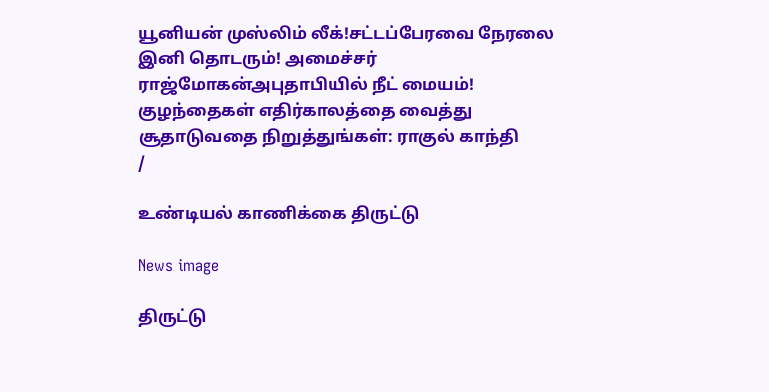யூனியன் முஸ்லிம் லீக்!சட்டப்பேரவை நேரலை இனி தொடரும்! அமைச்சர் ராஜ்மோகன்அபுதாபியில் நீட் மையம்! குழந்தைகள் எதிர்காலத்தை வைத்து சூதாடுவதை நிறுத்துங்கள்: ராகுல் காந்தி
/

உண்டியல் காணிக்கை திருட்டு

News image

திருட்டு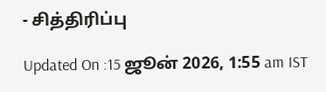- சித்திரிப்பு

Updated On :15 ஜூன் 2026, 1:55 am IST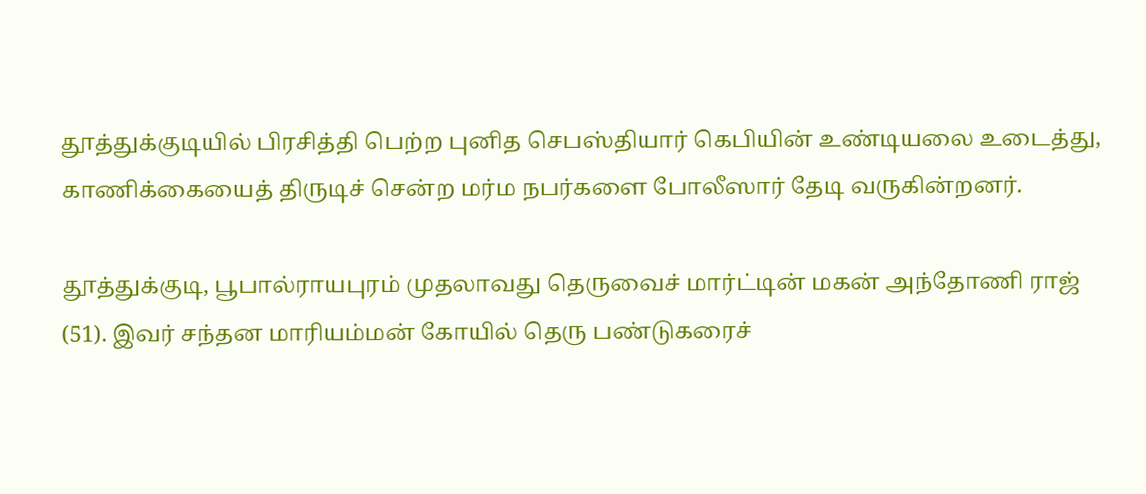தூத்துக்குடியில் பிரசித்தி பெற்ற புனித செபஸ்தியார் கெபியின் உண்டியலை உடைத்து, காணிக்கையைத் திருடிச் சென்ற மர்ம நபர்களை போலீஸார் தேடி வருகின்றனர்.

தூத்துக்குடி, பூபால்ராயபுரம் முதலாவது தெருவைச் மார்ட்டின் மகன் அந்தோணி ராஜ் (51). இவர் சந்தன மாரியம்மன் கோயில் தெரு பண்டுகரைச்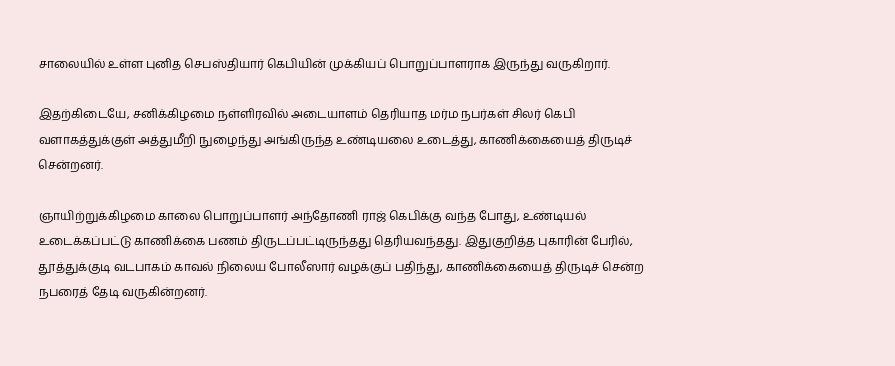சாலையில் உள்ள புனித செபஸ்தியார் கெபியின் முக்கியப் பொறுப்பாளராக இருந்து வருகிறார்.

இதற்கிடையே, சனிக்கிழமை நள்ளிரவில் அடையாளம் தெரியாத மர்ம நபர்கள் சிலர் கெபி வளாகத்துக்குள் அத்துமீறி நுழைந்து அங்கிருந்த உண்டியலை உடைத்து, காணிக்கையைத் திருடிச் சென்றனர்.

ஞாயிற்றுக்கிழமை காலை பொறுப்பாளர் அந்தோணி ராஜ் கெபிக்கு வந்த போது, உண்டியல் உடைக்கப்பட்டு காணிக்கை பணம் திருடப்பட்டிருந்தது தெரியவந்தது. இதுகுறித்த புகாரின் பேரில், தூத்துக்குடி வடபாகம் காவல் நிலைய போலீஸார் வழக்குப் பதிந்து, காணிக்கையைத் திருடிச் சென்ற நபரைத் தேடி வருகின்றனர்.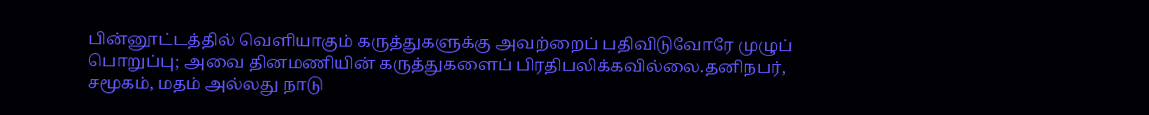பின்னூட்டத்தில் வெளியாகும் கருத்துகளுக்கு அவற்றைப் பதிவிடுவோரே முழுப் பொறுப்பு; அவை தினமணியின் கருத்துகளைப் பிரதிபலிக்கவில்லை.தனிநபர், சமூகம், மதம் அல்லது நாடு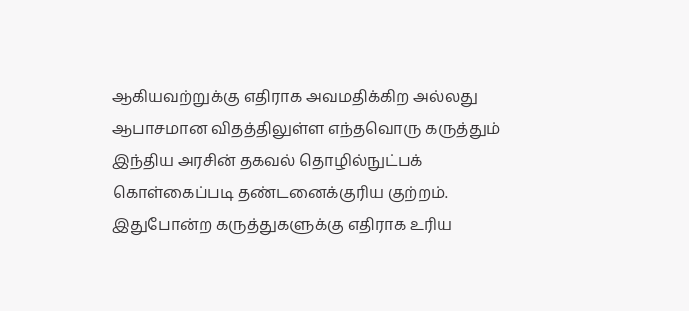ஆகியவற்றுக்கு எதிராக அவமதிக்கிற அல்லது ஆபாசமான விதத்திலுள்ள எந்தவொரு கருத்தும் இந்திய அரசின் தகவல் தொழில்நுட்பக் கொள்கைப்படி தண்டனைக்குரிய குற்றம். இதுபோன்ற கருத்துகளுக்கு எதிராக உரிய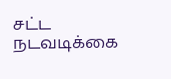சட்ட நடவடிக்கை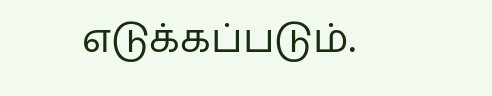எடுக்கப்படும்.